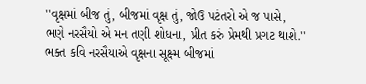''વૃક્ષમાં બીજ તું, બીજમાં વૃક્ષ તું, જોઉ પટંતરો એ જ પાસે,
ભણે નરસૈયો એ મન તણી શોધના, પ્રીત કરું પ્રેમથી પ્રગટ થાશે.''
ભક્ત કવિ નરસૈયાએ વૃક્ષના સૂક્ષ્મ બીજમાં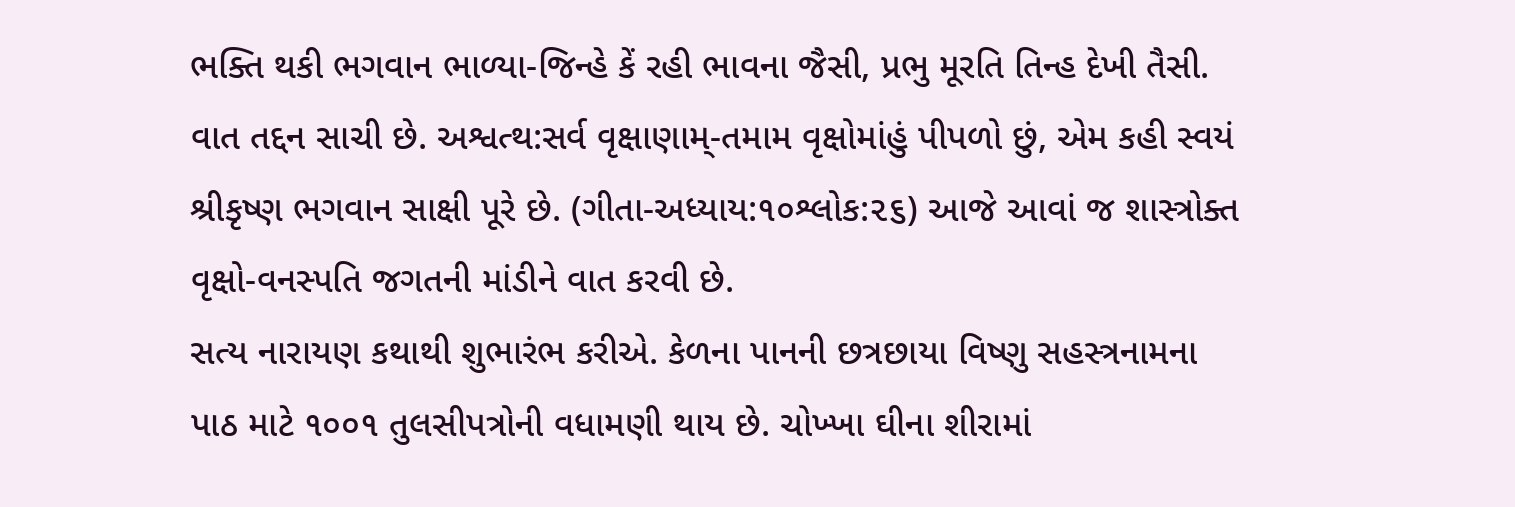ભક્તિ થકી ભગવાન ભાળ્યા-જિન્હે કેં રહી ભાવના જૈસી, પ્રભુ મૂરતિ તિન્હ દેખી તૈસી. વાત તદ્દન સાચી છે. અશ્વત્થ:સર્વ વૃક્ષાણામ્-તમામ વૃક્ષોમાંહું પીપળો છું, એમ કહી સ્વયં શ્રીકૃષ્ણ ભગવાન સાક્ષી પૂરે છે. (ગીતા-અધ્યાય:૧૦શ્લોક:૨૬) આજે આવાં જ શાસ્ત્રોક્ત વૃક્ષો-વનસ્પતિ જગતની માંડીને વાત કરવી છે.
સત્ય નારાયણ કથાથી શુભારંભ કરીએ. કેળના પાનની છત્રછાયા વિષ્ણુ સહસ્ત્રનામના પાઠ માટે ૧૦૦૧ તુલસીપત્રોની વધામણી થાય છે. ચોખ્ખા ઘીના શીરામાં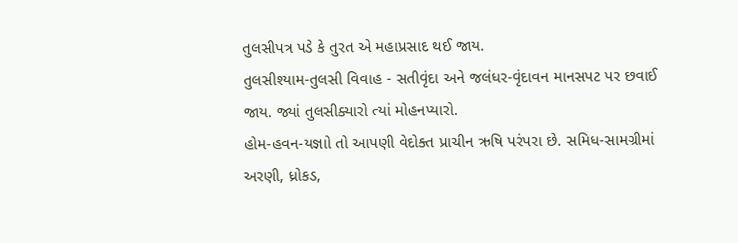તુલસીપત્ર પડે કે તુરત એ મહાપ્રસાદ થઈ જાય.
તુલસીશ્યામ-તુલસી વિવાહ - સતીવૃંદા અને જલંધર-વૃંદાવન માનસપટ પર છવાઈ જાય. જ્યાં તુલસીક્યારો ત્યાં મોહનપ્યારો.
હોમ-હવન-યજ્ઞાો તો આપણી વેદોક્ત પ્રાચીન ઋષિ પરંપરા છે. સમિધ-સામગ્રીમાં અરણી, ધ્રોકડ,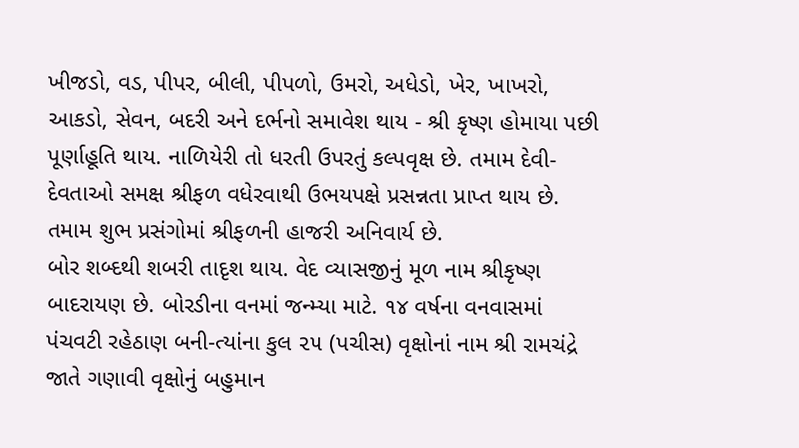ખીજડો, વડ, પીપર, બીલી, પીપળો, ઉમરો, અધેડો, ખેર, ખાખરો, આકડો, સેવન, બદરી અને દર્ભનો સમાવેશ થાય - શ્રી કૃષ્ણ હોમાયા પછી પૂર્ણાહૂતિ થાય. નાળિયેરી તો ધરતી ઉપરતું કલ્પવૃક્ષ છે. તમામ દેવી-દેવતાઓ સમક્ષ શ્રીફળ વધેરવાથી ઉભયપક્ષે પ્રસન્નતા પ્રાપ્ત થાય છે. તમામ શુભ પ્રસંગોમાં શ્રીફળની હાજરી અનિવાર્ય છે.
બોર શબ્દથી શબરી તાદૃશ થાય. વેદ વ્યાસજીનું મૂળ નામ શ્રીકૃષ્ણ બાદરાયણ છે. બોરડીના વનમાં જન્મ્યા માટે. ૧૪ વર્ષના વનવાસમાં પંચવટી રહેઠાણ બની-ત્યાંના કુલ ૨૫ (પચીસ) વૃક્ષોનાં નામ શ્રી રામચંદ્રે જાતે ગણાવી વૃક્ષોનું બહુમાન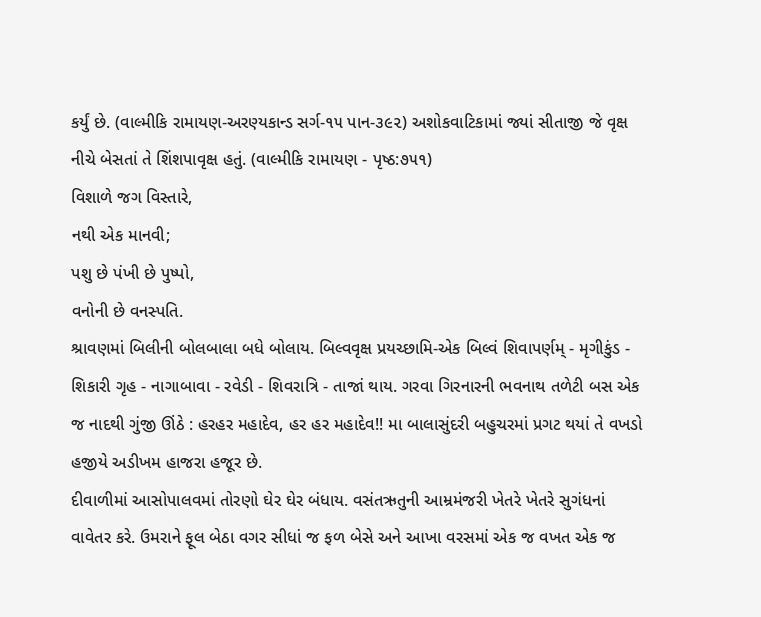કર્યું છે. (વાલ્મીકિ રામાયણ-અરણ્યકાન્ડ સર્ગ-૧૫ પાન-૩૯૨) અશોકવાટિકામાં જ્યાં સીતાજી જે વૃક્ષ નીચે બેસતાં તે શિંશપાવૃક્ષ હતું. (વાલ્મીકિ રામાયણ - પૃષ્ઠ:૭૫૧)
વિશાળે જગ વિસ્તારે,
નથી એક માનવી;
પશુ છે પંખી છે પુષ્પો,
વનોની છે વનસ્પતિ.
શ્રાવણમાં બિલીની બોલબાલા બધે બોલાય. બિલ્વવૃક્ષ પ્રયચ્છામિ-એક બિલ્વં શિવાપર્ણમ્ - મૃગીકુંડ - શિકારી ગૃહ - નાગાબાવા - રવેડી - શિવરાત્રિ - તાજાં થાય. ગરવા ગિરનારની ભવનાથ તળેટી બસ એક જ નાદથી ગુંજી ઊંઠે : હરહર મહાદેવ, હર હર મહાદેવ!! મા બાલાસુંદરી બહુચરમાં પ્રગટ થયાં તે વખડો હજીયે અડીખમ હાજરા હજૂર છે.
દીવાળીમાં આસોપાલવમાં તોરણો ઘેર ઘેર બંધાય. વસંતઋતુની આમ્રમંજરી ખેતરે ખેતરે સુગંધનાં વાવેતર કરે. ઉમરાને ફૂલ બેઠા વગર સીધાં જ ફળ બેસે અને આખા વરસમાં એક જ વખત એક જ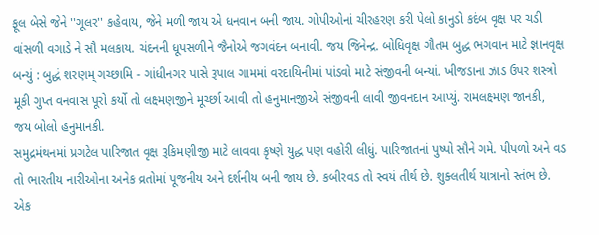ફૂલ બેસે જેને ''ગૂલર'' કહેવાય, જેને મળી જાય એ ધનવાન બની જાય. ગોપીઓનાં ચીરહરણ કરી પેલો કાનુડો કદંબ વૃક્ષ પર ચડી વાંસળી વગાડે ને સૌ મલકાય. ચંદનની ધૂપસળીને જૈનોએ જગવંદન બનાવી. જય જિનેન્દ્ર. બોધિવૃક્ષ ગૌતમ બુદ્ધ ભગવાન માટે જ્ઞાનવૃક્ષ બન્યું : બુદ્ધં શરણમ્ ગચ્છામિ - ગાંધીનગર પાસે રૂપાલ ગામમાં વરદાયિનીમાં પાંડવો માટે સંજીવની બન્યાં. ખીજડાના ઝાડ ઉપર શસ્ત્રો મૂકી ગુપ્ત વનવાસ પૂરો કર્યો તો લક્ષ્મણજીને મૂર્ચ્છા આવી તો હનુમાનજીએ સંજીવની લાવી જીવનદાન આપ્યું. રામલક્ષ્મણ જાનકી, જય બોલો હનુમાનકી.
સમુદ્રમંથનમાં પ્રગટેલ પારિજાત વૃક્ષ રૂકિમણીજી માટે લાવવા કૃષ્ણે યુદ્ધ પણ વહોરી લીધું. પારિજાતનાં પુષ્પો સૌને ગમે. પીપળો અને વડ તો ભારતીય નારીઓના અનેક વ્રતોમાં પૂજનીય અને દર્શનીય બની જાય છે. કબીરવડ તો સ્વયં તીર્થ છે. શુક્લતીર્થ યાત્રાનો સ્તંભ છે. એક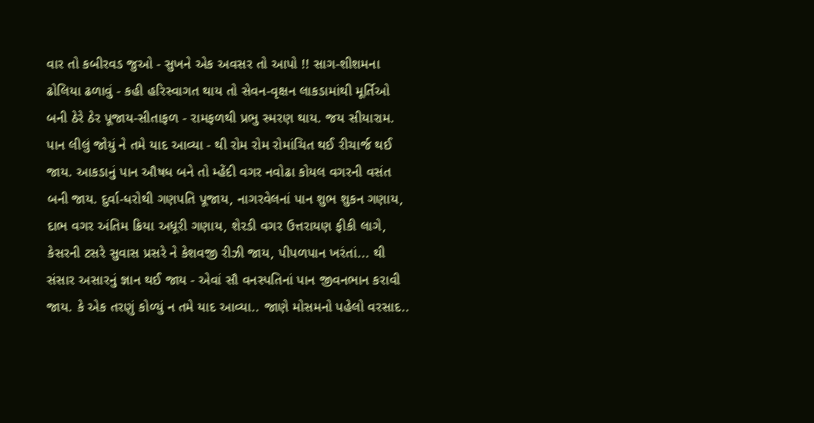વાર તો કબીરવડ જુઓ - સુખને એક અવસર તો આપો !! સાગ-શીશમના ઢોલિયા ઢળાવું - કહી હરિસ્વાગત થાય તો સેવન-વૃક્ષન લાકડામાંથી મૂર્તિઓ બની ઠેરે ઠેર પૂજાય-સીતાફળ - રામફળથી પ્રભુ સ્મરણ થાય. જય સીયારામ.
પાન લીલું જોયું ને તમે યાદ આવ્યા - થી રોમ રોમ રોમાંચિત થઈ રીચાર્જ થઈ જાય. આકડાનું પાન ઔષધ બને તો મ્હેંદી વગર નવોઢા કોયલ વગરની વસંત બની જાય. દુર્વા-ધરોથી ગણપતિ પૂજાય, નાગરવેલનાં પાન શુભ શુકન ગણાય, દાભ વગર અંતિમ ક્રિયા અધૂરી ગણાય, શેરડી વગર ઉત્તરાયણ ફીકી લાગે, કેસરની ટસરે સુવાસ પ્રસરે ને કેશવજી રીઝી જાય, પીપળપાન ખરંતાં... થી સંસાર અસારનું જ્ઞાન થઈ જાય - એવાં સૌ વનસ્પતિનાં પાન જીવનભાન કરાવી જાય. કે એક તરણું કોળ્યું ન તમે યાદ આવ્યા.. જાણે મોસમનો પહેલો વરસાદ..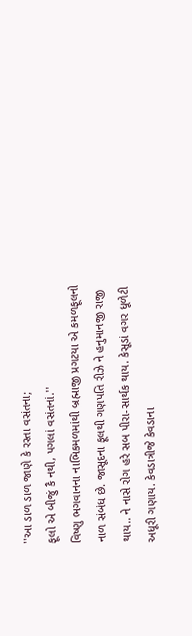''આ ડાળ ડાળ જાણે કે રસ્તા વસંતના;
ફૂલો એ બીજું કૈ નથી, પગલાં વસંતનાં.''
વિષ્ણુ ભગવાનના નાભિકમળમાંથી બ્રહ્માજી પ્રગટયા એ કમળફૂલનો નાળ સંબંધ છે. જાસૂદના ફૂલથી ગણપતિ રીઝે ને હનુમાનજી રાજી થાય.. ને નાસે રોગ હરે સબ પીરા-સાર્થક થાય. કેસૂડાં વગર ધૂળેટી અધૂરી ગણાય. કેવડાત્રીજે કેવડાના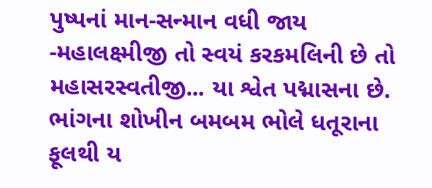પુષ્પનાં માન-સન્માન વધી જાય -મહાલક્ષ્મીજી તો સ્વયં કરકમલિની છે તો મહાસરસ્વતીજી... યા શ્વેત પદ્માસના છે. ભાંગના શોખીન બમબમ ભોલે ધતૂરાના ફૂલથી ય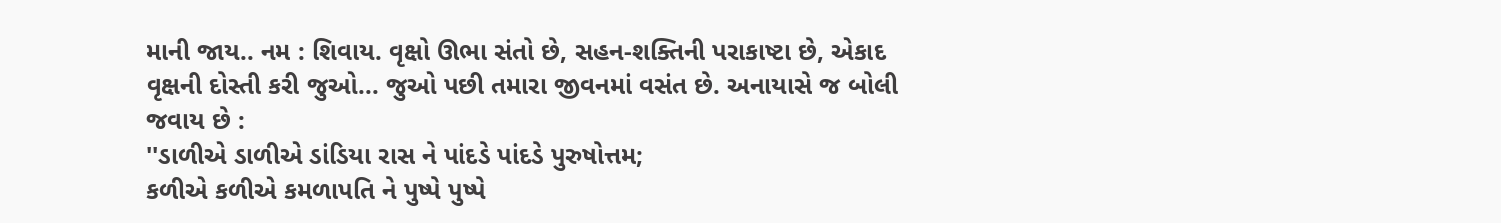માની જાય.. નમ : શિવાય. વૃક્ષો ઊભા સંતો છે, સહન-શક્તિની પરાકાષ્ટા છે, એકાદ વૃક્ષની દોસ્તી કરી જુઓ... જુઓ પછી તમારા જીવનમાં વસંત છે. અનાયાસે જ બોલી જવાય છે :
''ડાળીએ ડાળીએ ડાંડિયા રાસ ને પાંદડે પાંદડે પુરુષોત્તમ;
કળીએ કળીએ કમળાપતિ ને પુષ્પે પુષ્પે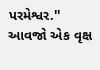પરમેશ્વર.'' આવજો એક વૃક્ષ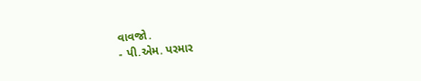વાવજો.
- પી.એમ. પરમાર